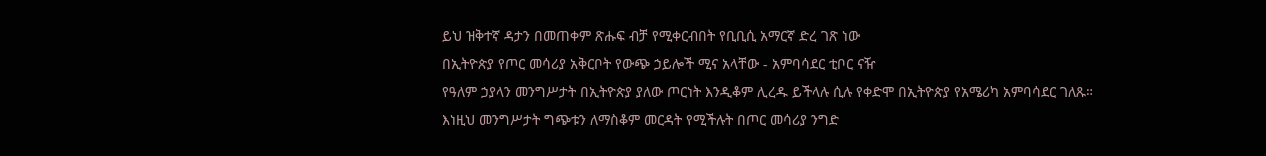ይህ ዝቅተኛ ዳታን በመጠቀም ጽሑፍ ብቻ የሚቀርብበት የቢቢሲ አማርኛ ድረ ገጽ ነው
በኢትዮጵያ የጦር መሳሪያ አቅርቦት የውጭ ኃይሎች ሚና አላቸው - አምባሳደር ቲቦር ናዥ
የዓለም ኃያላን መንግሥታት በኢትዮጵያ ያለው ጦርነት እንዲቆም ሊረዱ ይችላሉ ሲሉ የቀድሞ በኢትዮጵያ የአሜሪካ አምባሳደር ገለጹ።
እነዚህ መንግሥታት ግጭቱን ለማስቆም መርዳት የሚችሉት በጦር መሳሪያ ንግድ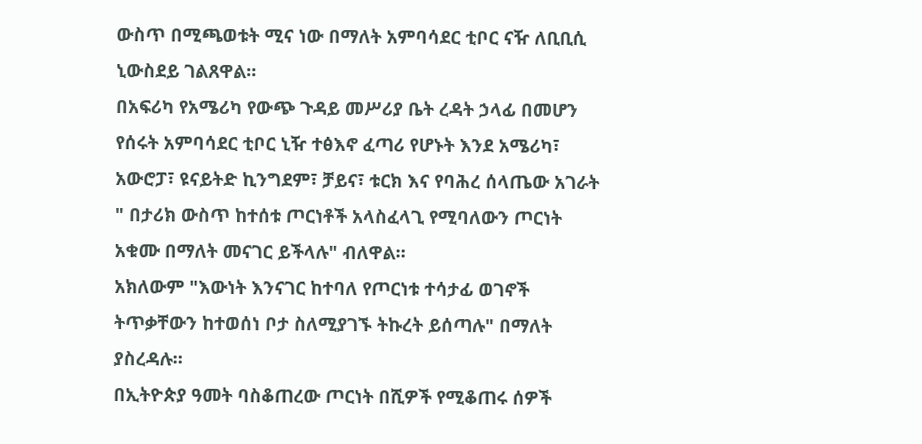ውስጥ በሚጫወቱት ሚና ነው በማለት አምባሳደር ቲቦር ናዥ ለቢቢሲ ኒውስደይ ገልጸዋል።
በአፍሪካ የአሜሪካ የውጭ ጉዳይ መሥሪያ ቤት ረዳት ኃላፊ በመሆን የሰሩት አምባሳደር ቲቦር ኒዥ ተፅእኖ ፈጣሪ የሆኑት እንደ አሜሪካ፣ አውሮፓ፣ ዩናይትድ ኪንግደም፣ ቻይና፣ ቱርክ እና የባሕረ ሰላጤው አገራት " በታሪክ ውስጥ ከተሰቱ ጦርነቶች አላስፈላጊ የሚባለውን ጦርነት አቁሙ በማለት መናገር ይችላሉ" ብለዋል።
አክለውም "እውነት እንናገር ከተባለ የጦርነቱ ተሳታፊ ወገኖች ትጥቃቸውን ከተወሰነ ቦታ ስለሚያገኙ ትኩረት ይሰጣሉ" በማለት ያስረዳሉ።
በኢትዮጵያ ዓመት ባስቆጠረው ጦርነት በሺዎች የሚቆጠሩ ሰዎች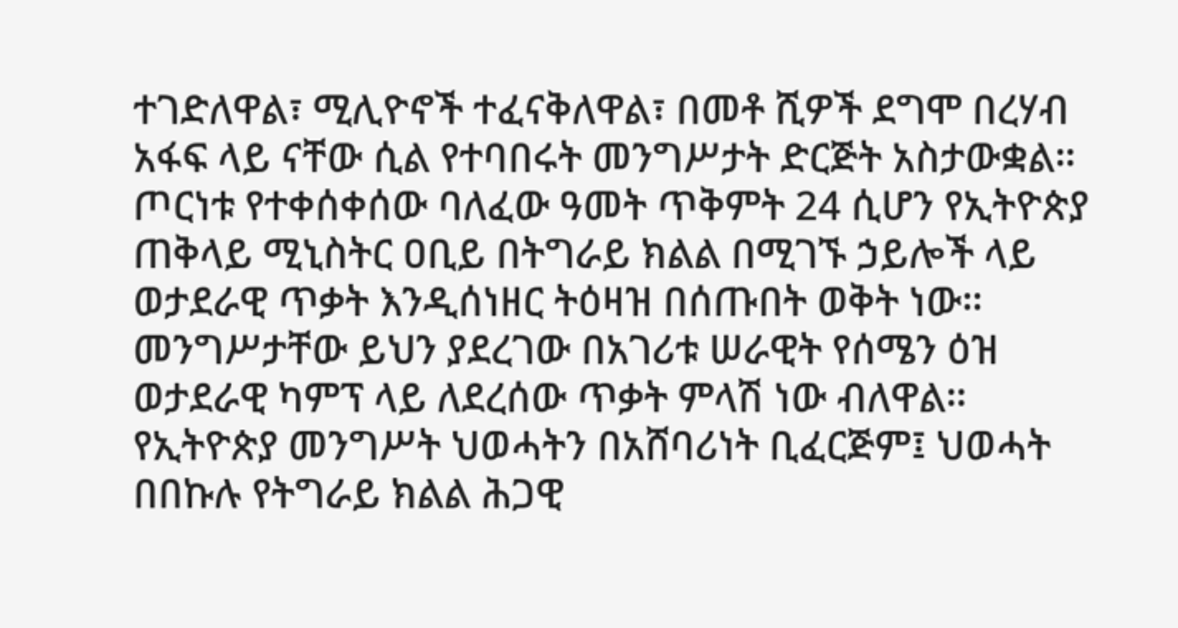ተገድለዋል፣ ሚሊዮኖች ተፈናቅለዋል፣ በመቶ ሺዎች ደግሞ በረሃብ አፋፍ ላይ ናቸው ሲል የተባበሩት መንግሥታት ድርጅት አስታውቋል።
ጦርነቱ የተቀሰቀሰው ባለፈው ዓመት ጥቅምት 24 ሲሆን የኢትዮጵያ ጠቅላይ ሚኒስትር ዐቢይ በትግራይ ክልል በሚገኙ ኃይሎች ላይ ወታደራዊ ጥቃት እንዲሰነዘር ትዕዛዝ በሰጡበት ወቅት ነው።
መንግሥታቸው ይህን ያደረገው በአገሪቱ ሠራዊት የሰሜን ዕዝ ወታደራዊ ካምፕ ላይ ለደረሰው ጥቃት ምላሽ ነው ብለዋል።
የኢትዮጵያ መንግሥት ህወሓትን በአሸባሪነት ቢፈርጅም፤ ህወሓት በበኩሉ የትግራይ ክልል ሕጋዊ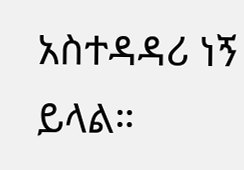አስተዳዳሪ ነኝ ይላል።